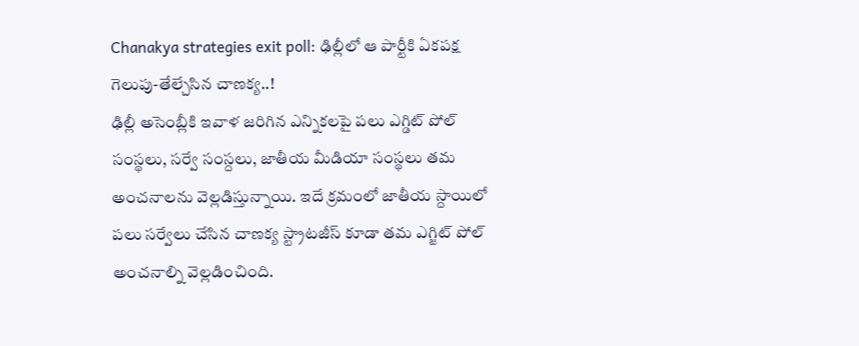Chanakya strategies exit poll: ఢిల్లీలో ఆ పార్టీకి ఏకపక్ష గెలుపు-తేల్చేసిన చాణక్య..!
ఢిల్లీ అసెంబ్లీకి ఇవాళ జరిగిన ఎన్నికలపై పలు ఎగ్డిట్ పోల్ సంస్థలు, సర్వే సంస్దలు, జాతీయ మీడియా సంస్థలు తమ అంచనాలను వెల్లడిస్తున్నాయి. ఇదే క్రమంలో జాతీయ స్దాయిలో పలు సర్వేలు చేసిన చాణక్య స్ట్రాటజీస్ కూడా తమ ఎగ్జిట్ పోల్ అంచనాల్ని వెల్లడించింది.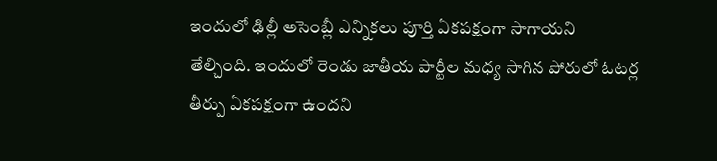ఇందులో ఢిల్లీ అసెంబ్లీ ఎన్నికలు పూర్తి ఏకపక్షంగా సాగాయని తేల్చింది. ఇందులో రెండు జాతీయ పార్టీల మధ్య సాగిన పోరులో ఓటర్ల తీర్పు ఏకపక్షంగా ఉందని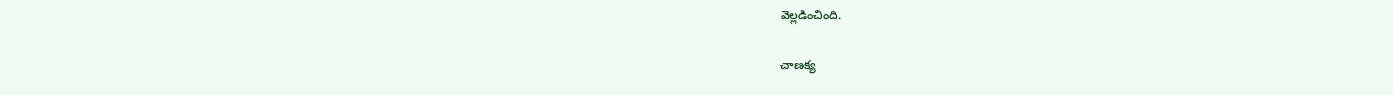వెల్లడించింది.

చాణక్య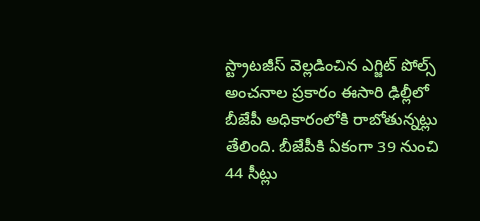స్ట్రాటజీస్ వెల్లడించిన ఎగ్జిట్ పోల్స్ అంచనాల ప్రకారం ఈసారి ఢిల్లీలో బీజేపీ అధికారంలోకి రాబోతున్నట్లు తేలింది. బీజేపీకి ఏకంగా 39 నుంచి 44 సీట్లు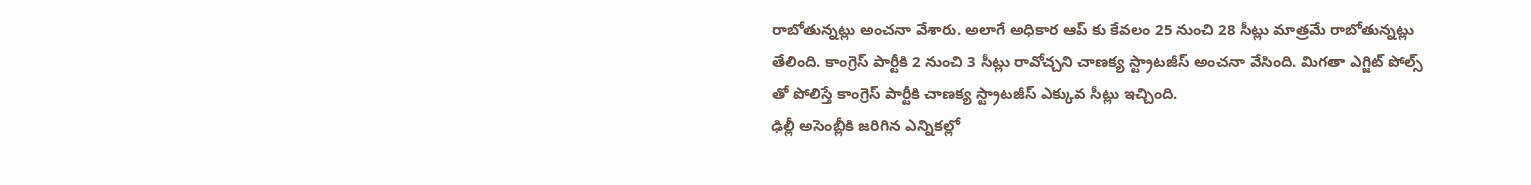రాబోతున్నట్లు అంచనా వేశారు. అలాగే అధికార ఆప్ కు కేవలం 25 నుంచి 28 సీట్లు మాత్రమే రాబోతున్నట్లు తేలింది. కాంగ్రెస్ పార్టీకి 2 నుంచి 3 సీట్లు రావోచ్చని చాణక్య స్ట్రాటజీస్ అంచనా వేసింది. మిగతా ఎగ్జిట్ పోల్స్ తో పోలిస్తే కాంగ్రెస్ పార్టీకి చాణక్య స్ట్రాటజీస్ ఎక్కువ సీట్లు ఇచ్చింది.
ఢిల్లీ అసెంబ్లీకి జరిగిన ఎన్నికల్లో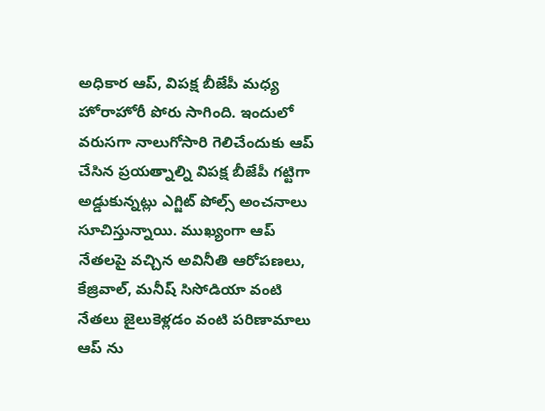అధికార ఆప్, విపక్ష బీజేపీ మధ్య హోరాహోరీ పోరు సాగింది. ఇందులో వరుసగా నాలుగోసారి గెలిచేందుకు ఆప్ చేసిన ప్రయత్నాల్ని విపక్ష బీజేపీ గట్టిగా అడ్డుకున్నట్లు ఎగ్జిట్ పోల్స్ అంచనాలు సూచిస్తున్నాయి. ముఖ్యంగా ఆప్ నేతలపై వచ్చిన అవినీతి ఆరోపణలు, కేజ్రివాల్, మనీష్ సిసోడియా వంటి నేతలు జైలుకెళ్లడం వంటి పరిణామాలు ఆప్ ను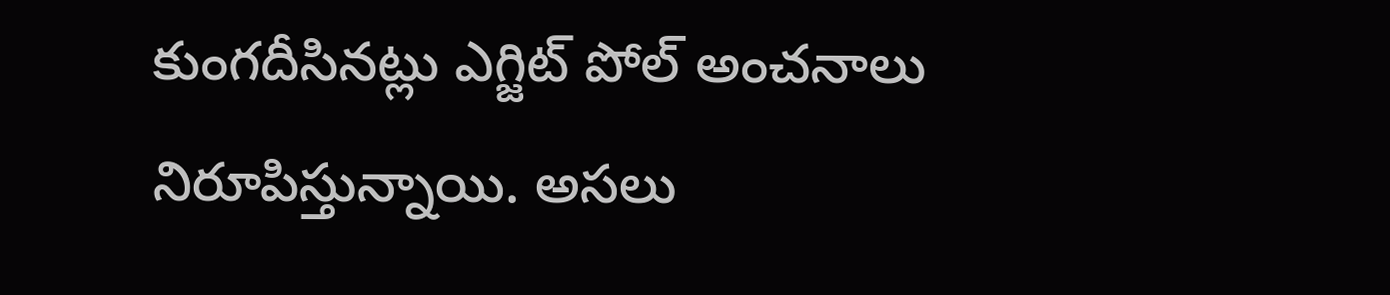కుంగదీసినట్లు ఎగ్జిట్ పోల్ అంచనాలు నిరూపిస్తున్నాయి. అసలు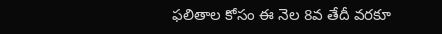ఫలితాల కోసం ఈ నెల 8వ తేదీ వరకూ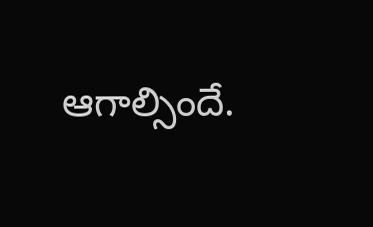ఆగాల్సిందే.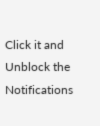Click it and Unblock the Notifications